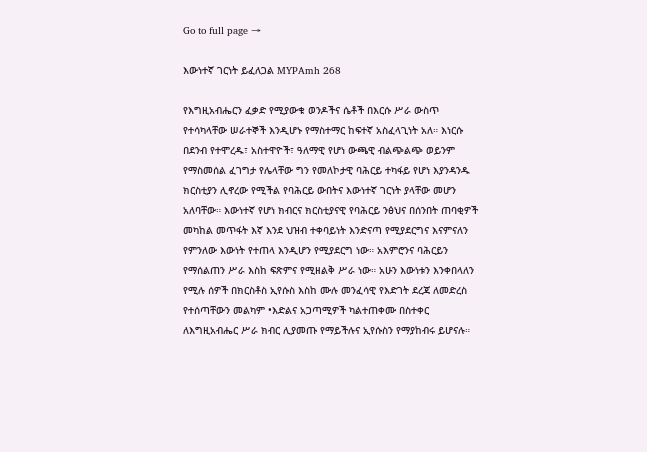Go to full page →

እውነተኛ ገርነት ይፈለጋል MYPAmh 268

የእግዚአብሔርን ፈቃድ የሚያውቁ ወንዶችና ሴቶች በእርሱ ሥራ ውስጥ የተሳካላቸው ሠራተኞች እንዲሆኑ የማስተማር ከፍተኛ አስፈላጊነት አለ። እነርሱ በደንብ የተሞረዱ፣ አስተዋዮች፣ ዓለማዊ የሆነ ውጫዊ ብልጭልጭ ወይንም የማስመሰል ፈገግታ የሌላቸው ግን የመለኮታዊ ባሕርይ ተካፋይ የሆነ እያንዳንዱ ክርስቲያን ሊኖረው የሚችል የባሕርይ ውበትና እውነተኛ ገርነት ያላቸው መሆን አለባቸው። እውነተኛ የሆነ ክብርና ክርስቲያናዊ የባሕርይ ንፅህና በሰንበት ጠባቂዎች መካከል መጥፋት እኛ እንደ ህዝብ ተቀባይነት እንድናጣ የሚያደርግና እናምናለን የምንለው እውነት የተጠላ እንዲሆን የሚያደርግ ነው። አእምሮንና ባሕርይን የማሰልጠን ሥራ እስከ ፍጽምና የሚዘልቅ ሥራ ነው። አሁን እውነቱን እንቀበላለን የሚሉ ሰዎች በክርስቶስ ኢየሱስ እስከ ሙሉ መንፈሳዊ የእድገት ደረጃ ለመድረስ የተሰጣቸውን መልካም •እድልና አጋጣሚዎች ካልተጠቀሙ በስተቀር ለእግዚአብሔር ሥራ ክብር ሊያመጡ የማይችሉና ኢየሱስን የማያከብሩ ይሆናሉ።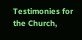Testimonies for the Church,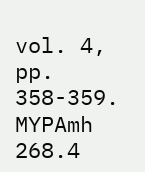vol. 4, pp. 358-359. MYPAmh 268.4